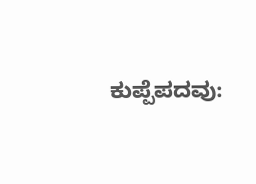ಕುಪ್ಪೆಪದವು: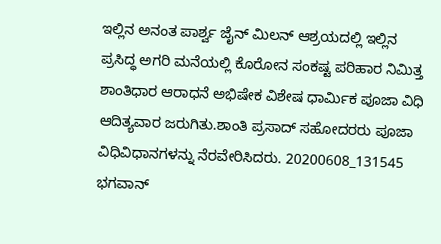ಇಲ್ಲಿನ ಅನಂತ ಪಾರ್ಶ್ವ ಜೈನ್ ಮಿಲನ್ ಆಶ್ರಯದಲ್ಲಿ ಇಲ್ಲಿನ ಪ್ರಸಿದ್ಧ ಅಗರಿ ಮನೆಯಲ್ಲಿ ಕೊರೋನ ಸಂಕಷ್ಟ ಪರಿಹಾರ ನಿಮಿತ್ತ ಶಾಂತಿಧಾರ ಆರಾಧನೆ ಅಭಿಷೇಕ ವಿಶೇಷ ಧಾರ್ಮಿಕ ಪೂಜಾ ವಿಧಿ ಆದಿತ್ಯವಾರ ಜರುಗಿತು.ಶಾಂತಿ ಪ್ರಸಾದ್ ಸಹೋದರರು ಪೂಜಾ ವಿಧಿವಿಧಾನಗಳನ್ನು ನೆರವೇರಿಸಿದರು. 20200608_131545
ಭಗವಾನ್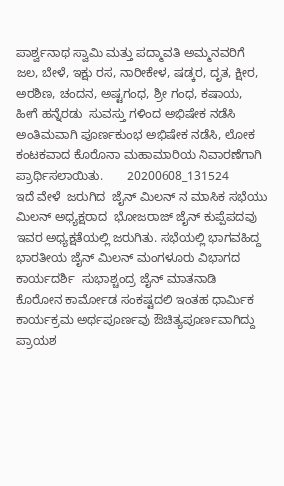ಪಾರ್ಶ್ವನಾಥ ಸ್ವಾಮಿ ಮತ್ತು ಪದ್ಮಾವತಿ ಅಮ್ಮನವರಿಗೆ  ಜಲ, ಬೇಳೆ, ಇಕ್ಷು ರಸ, ನಾರೀಕೇಳ, ಷಡ್ಕರ, ದೃತ, ಕ್ಷೀರ, ಅರಶಿಣ, ಚಂದನ, ಅಷ್ಟಗಂಧ, ಶ್ರೀ ಗಂಧ, ಕಷಾಯ,  ಹೀಗೆ ಹನ್ನೆರಡು  ಸುವಸ್ತು ಗಳಿಂದ ಅಭಿಷೇಕ ನಡೆಸಿ ಅಂತಿಮವಾಗಿ ಪೂರ್ಣಕುಂಭ ಅಭಿಷೇಕ ನಡೆಸಿ, ಲೋಕ ಕಂಟಕವಾದ ಕೊರೊನಾ ಮಹಾಮಾರಿಯ ನಿವಾರಣೆಗಾಗಿ ಪ್ರಾರ್ಥಿಸಲಾಯಿತು.       20200608_131524
ಇದೆ ವೇಳೆ  ಜರುಗಿದ  ಜೈನ್ ಮಿಲನ್ ನ ಮಾಸಿಕ ಸಭೆಯು ಮಿಲನ್ ಅಧ್ಯಕ್ಷರಾದ  ಭೋಜರಾಜ್ ಜೈನ್ ಕುಪ್ಪೆಪದವು  ಇವರ ಅಧ್ಯಕ್ಷತೆಯಲ್ಲಿ ಜರುಗಿತು. ಸಭೆಯಲ್ಲಿ ಭಾಗವಹಿದ್ದ ಭಾರತೀಯ ಜೈನ್ ಮಿಲನ್ ಮಂಗಳೂರು ವಿಭಾಗದ ಕಾರ್ಯದರ್ಶಿ  ಸುಭಾಶ್ಚಂದ್ರ ಜೈನ್ ಮಾತನಾಡಿ   ಕೊರೋನ ಕಾರ್ಮೋಡ ಸಂಕಷ್ಟದಲಿ ಇಂತಹ ಧಾರ್ಮಿಕ ಕಾರ್ಯಕ್ರಮ ಅರ್ಥಪೂರ್ಣವು ಔಚಿತ್ಯಪೂರ್ಣವಾಗಿದ್ದು ಪ್ರಾಯಶ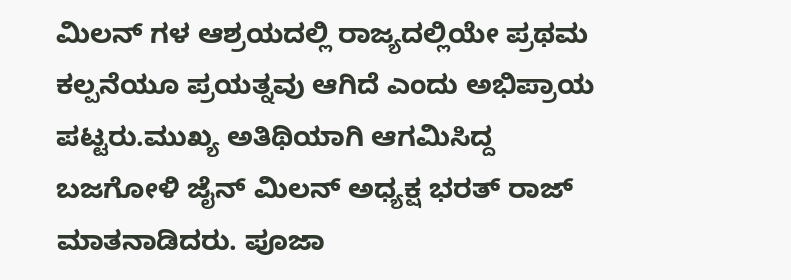ಮಿಲನ್ ಗಳ ಆಶ್ರಯದಲ್ಲಿ ರಾಜ್ಯದಲ್ಲಿಯೇ ಪ್ರಥಮ ಕಲ್ಪನೆಯೂ ಪ್ರಯತ್ನವು ಆಗಿದೆ ಎಂದು ಅಭಿಪ್ರಾಯ ಪಟ್ಟರು.ಮುಖ್ಯ ಅತಿಥಿಯಾಗಿ ಆಗಮಿಸಿದ್ದ ಬಜಗೋಳಿ ಜೈನ್ ಮಿಲನ್ ಅಧ್ಯಕ್ಷ ಭರತ್ ರಾಜ್ ಮಾತನಾಡಿದರು. ಪೂಜಾ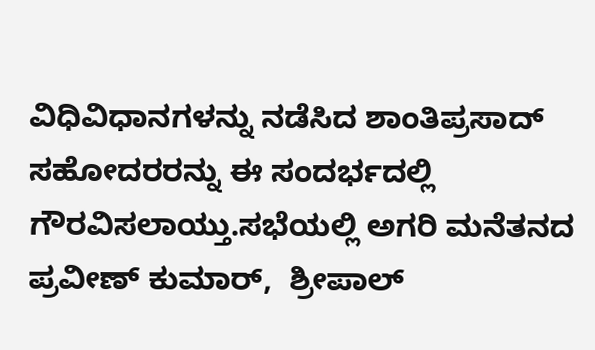ವಿಧಿವಿಧಾನಗಳನ್ನು ನಡೆಸಿದ ಶಾಂತಿಪ್ರಸಾದ್ ಸಹೋದರರನ್ನು ಈ ಸಂದರ್ಭದಲ್ಲಿ ಗೌರವಿಸಲಾಯ್ತು.ಸಭೆಯಲ್ಲಿ ಅಗರಿ ಮನೆತನದ ಪ್ರವೀಣ್ ಕುಮಾರ್,  ಶ್ರೀಪಾಲ್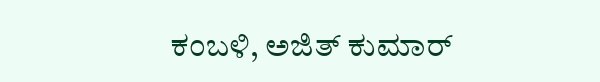ಕಂಬಳಿ, ಅಜಿತ್ ಕುಮಾರ್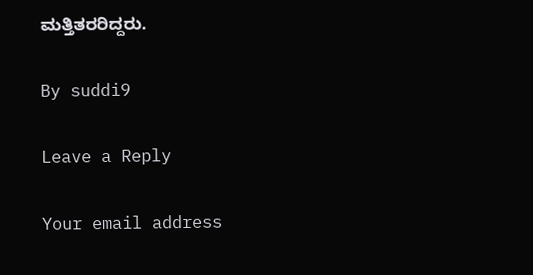ಮತ್ತಿತರರಿದ್ದರು.

By suddi9

Leave a Reply

Your email address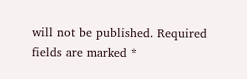will not be published. Required fields are marked *